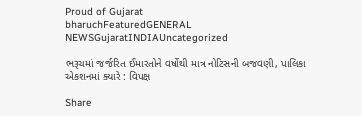Proud of Gujarat
bharuchFeaturedGENERAL NEWSGujaratINDIAUncategorized

ભરૂચમાં જર્જરિત ઈમારતોને વર્ષોથી માત્ર નોટિસની બજવણી, પાલિકા એકશનમાં ક્યારે : વિપક્ષ

Share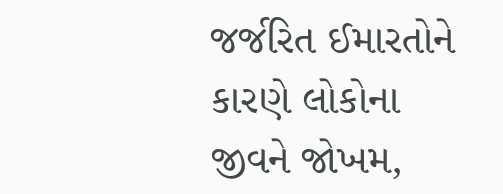જર્જરિત ઈમારતોને કારણે લોકોના જીવને જોખમ,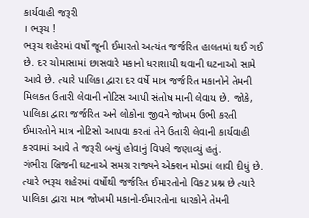કાર્યવાહી જરૂરી
। ભરૂચ !
ભરૂચ શહેરમાં વર્ષો જૂની ઈમારતો અત્યંત જર્જરિત હાલતમાં થઈ ગઈ છે. દર ચોમાસામાં છાસવારે મકાનો ધરાશાયી થવાની ઘટનાઓ સામે આવે છે. ત્યારે પાલિકા દ્વારા દર વર્ષે માત્ર જર્જરિત મકાનોને તેમની મિલકત ઉતારી લેવાની નોટિસ આપી સંતોષ માની લેવાય છે. જોકે, પાલિકા દ્વારા જર્જરિત અને લોકોના જીવને જોખમ ઉભી કરતી ઈમારતોને માત્ર નોટિસો આપવા કરતાં તેને ઉતારી લેવાની કાર્યવાહી કરવામાં આવે તે જરૂરી બન્યું હોવાનું વિપલે જણાવ્યું હતું.
ગંભીરા બ્રિજની ઘટનાએ સમગ્ર રાજ્યને એક્શન મોડમાં લાવી દીધું છે. ત્યારે ભરૂચ શહેરમાં વર્ષોથી જર્જરિત ઈમારતોનો વિકટ પ્રશ્ન છે ત્યારે પાલિકા દ્વારા માત્ર જોખમી મકાનો-ઈમારતોના ધારકોને તેમની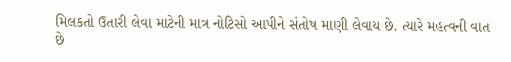મિલકતો ઉતારી લેવા માટેની માત્ર નોટિસો આપીને સંતોષ માણી લેવાય છે. ત્યારે મહત્વની વાત છે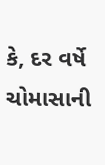કે, દર વર્ષે ચોમાસાની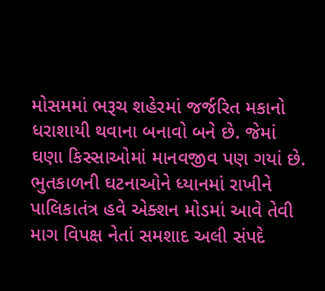મોસમમાં ભરૂચ શહેરમાં જર્જરિત મકાનો ધરાશાયી થવાના બનાવો બને છે. જેમાં ઘણા કિસ્સાઓમાં માનવજીવ પણ ગયાં છે. ભુતકાળની ઘટનાઓને ધ્યાનમાં રાખીને પાલિકાતંત્ર હવે એક્શન મોડમાં આવે તેવી માગ વિપક્ષ નેતાં સમશાદ અલી સંપદે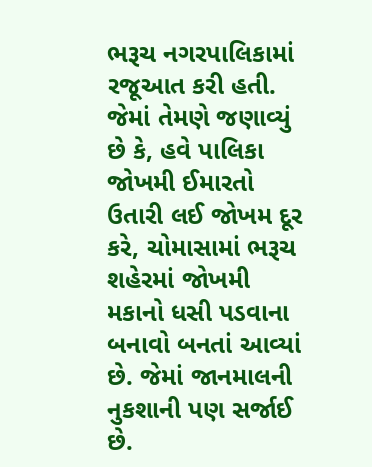ભરૂચ નગરપાલિકામાં રજૂઆત કરી હતી. જેમાં તેમણે જણાવ્યું છે કે, હવે પાલિકા જોખમી ઈમારતો ઉતારી લઈ જોખમ દૂર કરે, ચોમાસામાં ભરૂચ શહેરમાં જોખમી મકાનો ધસી પડવાના બનાવો બનતાં આવ્યાં છે. જેમાં જાનમાલની નુકશાની પણ સર્જાઈ છે.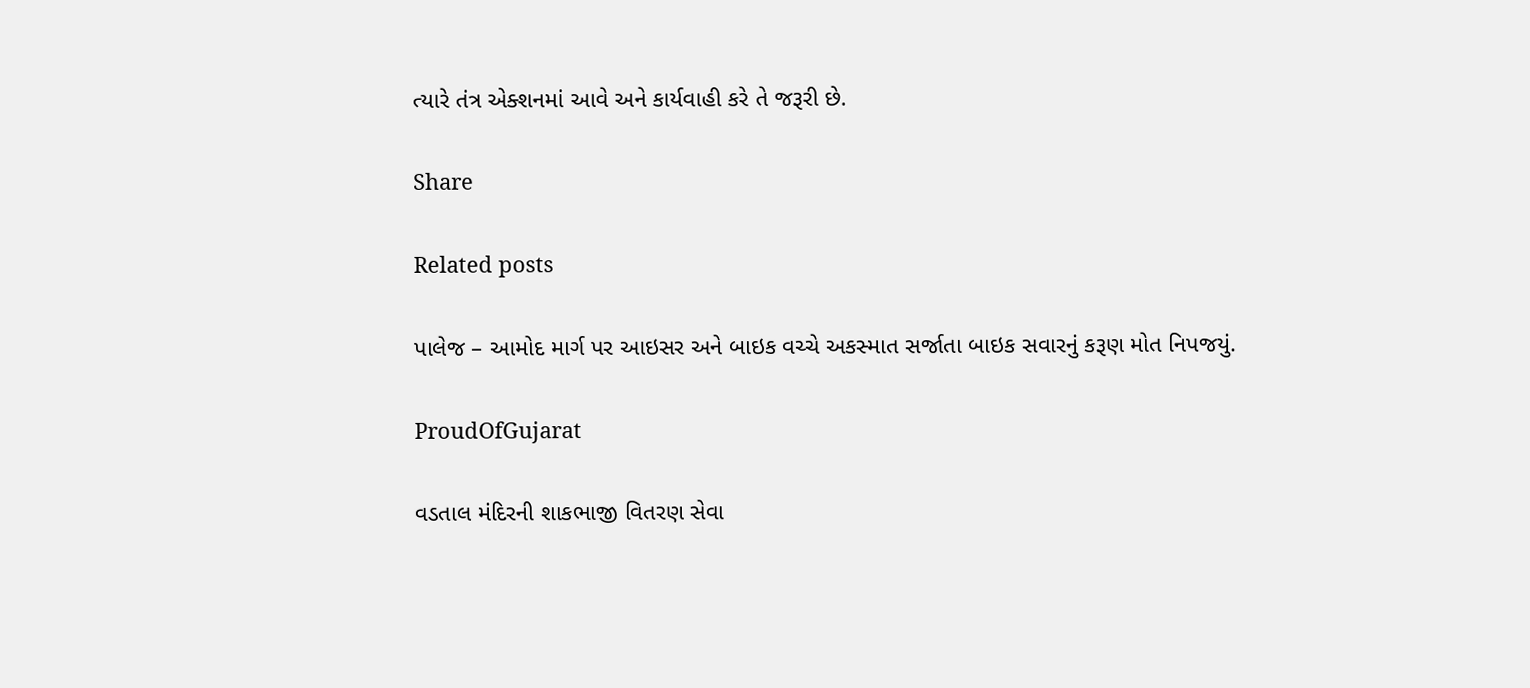ત્યારે તંત્ર એક્શનમાં આવે અને કાર્યવાહી કરે તે જરૂરી છે.

Share

Related posts

પાલેજ – આમોદ માર્ગ પર આઇસર અને બાઇક વચ્ચે અકસ્માત સર્જાતા બાઇક સવારનું કરૂણ મોત નિપજયું.

ProudOfGujarat

વડતાલ મંદિરની શાકભાજી વિતરણ સેવા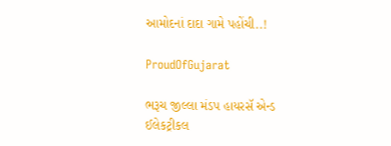આમોદનાં દાદા ગામે પહોંચી..!

ProudOfGujarat

ભરૂચ જીલ્લા મંડપ હાયરસૅ એન્ડ ઈલેકટ્રીકલ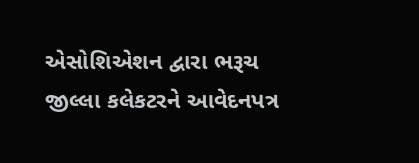એસોશિએશન દ્વારા ભરૂચ જીલ્લા કલેકટરને આવેદનપત્ર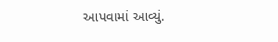આપવામાં આવ્યું.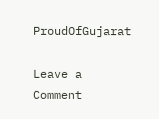ProudOfGujarat

Leave a Comment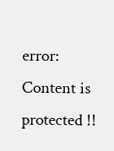error: Content is protected !!